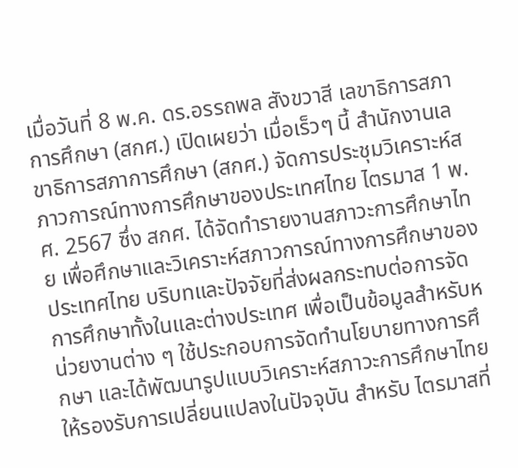เมื่อวันที่ 8 พ.ค. ดร.อรรถพล สังขวาสี เลขาธิการสภาการศึกษา (สกศ.) เปิดเผยว่า เมื่อเร็วๆ นี้ สำนักงานเลขาธิการสภาการศึกษา (สกศ.) จัดการประชุมวิเคราะห์สภาวการณ์ทางการศึกษาของประเทศไทย ไตรมาส 1 พ.ศ. 2567 ซึ่ง สกศ. ได้จัดทำรายงานสภาวะการศึกษาไทย เพื่อศึกษาและวิเคราะห์สภาวการณ์ทางการศึกษาของประเทศไทย บริบทและปัจจัยที่ส่งผลกระทบต่อการจัดการศึกษาทั้งในและต่างประเทศ เพื่อเป็นข้อมูลสำหรับหน่วยงานต่าง ๆ ใช้ประกอบการจัดทำนโยบายทางการศึกษา และได้พัฒนารูปแบบวิเคราะห์สภาวะการศึกษาไทย ให้รองรับการเปลี่ยนแปลงในปัจจุบัน สำหรับ ไตรมาสที่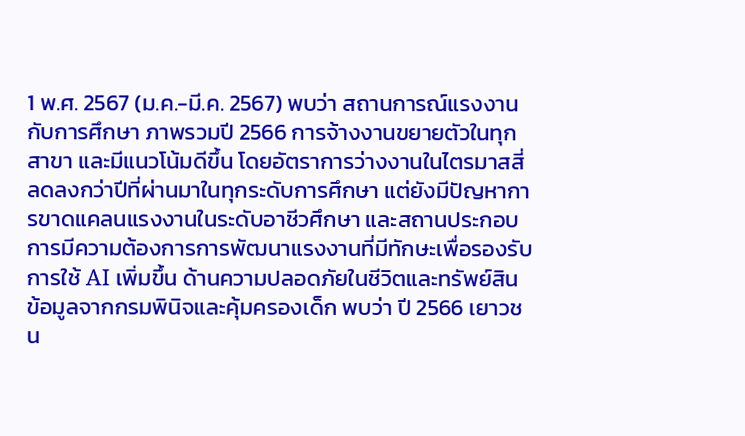1 พ.ศ. 2567 (ม.ค.-มี.ค. 2567) พบว่า สถานการณ์แรงงานกับการศึกษา ภาพรวมปี 2566 การจ้างงานขยายตัวในทุกสาขา และมีแนวโน้มดีขึ้น โดยอัตราการว่างงานในไตรมาสสี่ลดลงกว่าปีที่ผ่านมาในทุกระดับการศึกษา แต่ยังมีปัญหาการขาดแคลนแรงงานในระดับอาชีวศึกษา และสถานประกอบการมีความต้องการการพัฒนาแรงงานที่มีทักษะเพื่อรองรับการใช้ AI เพิ่มขึ้น ด้านความปลอดภัยในชีวิตและทรัพย์สิน ข้อมูลจากกรมพินิจและคุ้มครองเด็ก พบว่า ปี 2566 เยาวชน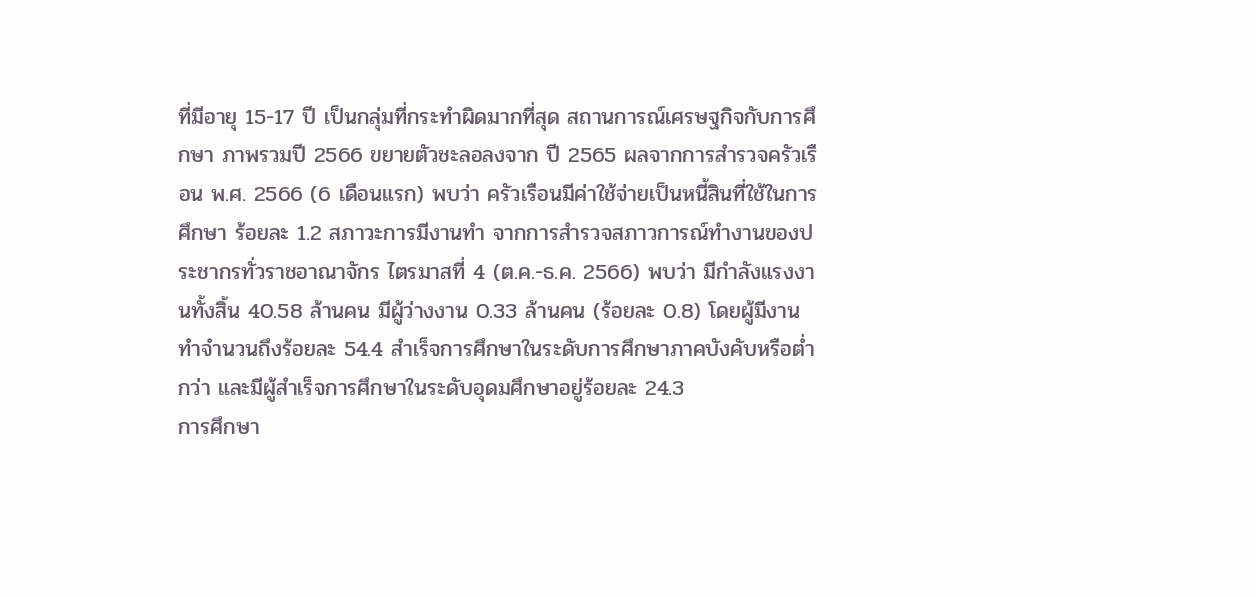ที่มีอายุ 15-17 ปี เป็นกลุ่มที่กระทำผิดมากที่สุด สถานการณ์เศรษฐกิจกับการศึกษา ภาพรวมปี 2566 ขยายตัวชะลอลงจาก ปี 2565 ผลจากการสำรวจครัวเรือน พ.ศ. 2566 (6 เดือนแรก) พบว่า ครัวเรือนมีค่าใช้จ่ายเป็นหนี้สินที่ใช้ในการศึกษา ร้อยละ 1.2 สภาวะการมีงานทำ จากการสำรวจสภาวการณ์ทำงานของประชากรทั่วราชอาณาจักร ไตรมาสที่ 4 (ต.ค.-ธ.ค. 2566) พบว่า มีกำลังแรงงานทั้งสิ้น 40.58 ล้านคน มีผู้ว่างงาน 0.33 ล้านคน (ร้อยละ 0.8) โดยผู้มีงานทำจำนวนถึงร้อยละ 54.4 สำเร็จการศึกษาในระดับการศึกษาภาคบังคับหรือต่ำกว่า และมีผู้สำเร็จการศึกษาในระดับอุดมศึกษาอยู่ร้อยละ 24.3
การศึกษา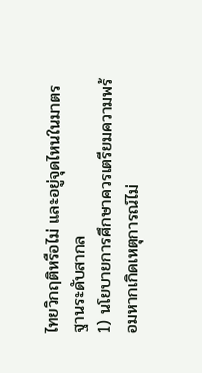ไทยวิกฤติหรือไม่ และอยู่จุดไหนในมาตรฐานระดับสากล
1) นโยบายการศึกษาควรเตรียมความพร้อมหากเกิดเหตุการณ์ไม่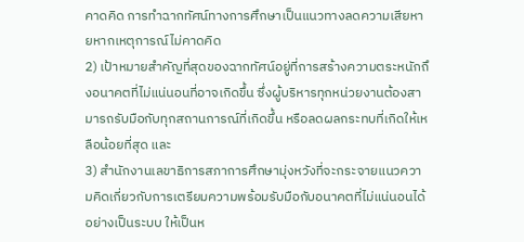คาดคิด การทำฉากทัศน์ทางการศึกษาเป็นแนวทางลดความเสียหายหากเหตุการณ์ไม่คาดคิด
2) เป้าหมายสำคัญที่สุดของฉากทัศน์อยู่ที่การสร้างความตระหนักถึงอนาคตที่ไม่แน่นอนที่อาจเกิดขึ้น ซึ่งผู้บริหารทุกหน่วยงานต้องสามารถรับมือกับทุกสถานการณ์ที่เกิดขึ้น หรือลดผลกระทบที่เกิดให้เหลือน้อยที่สุด และ
3) สำนักงานเลขาธิการสภาการศึกษามุ่งหวังที่จะกระจายแนวความคิดเกี่ยวกับการเตรียมความพร้อมรับมือกับอนาคตที่ไม่แน่นอนได้อย่างเป็นระบบ ให้เป็นห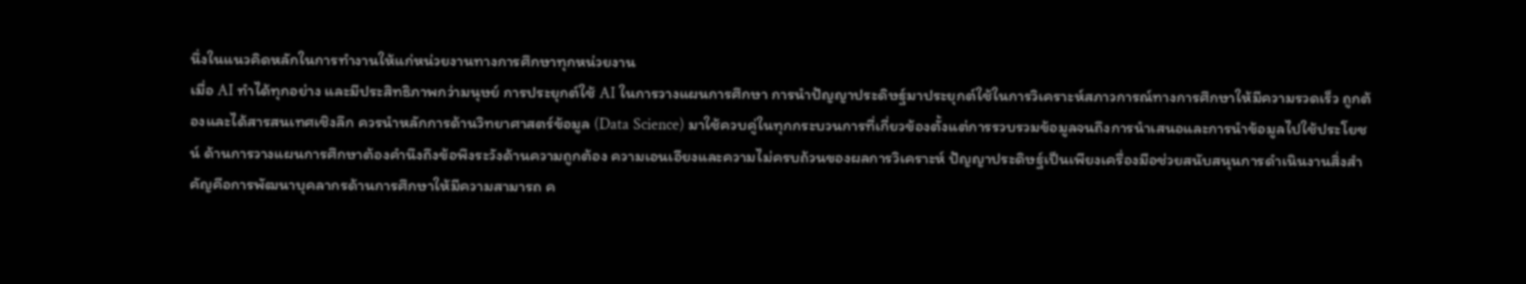นึ่งในแนวคิดหลักในการทำงานให้แก่หน่วยงานทางการศึกษาทุกหน่วยงาน
เมื่อ AI ทำได้ทุกอย่าง และมีประสิทธิภาพกว่ามนุษย์ การประยุกต์ใช้ AI ในการวางแผนการศึกษา การนำปัญญาประดิษฐ์มาประยุกต์ใช้ในการวิเคราะห์สภาวการณ์ทางการศึกษาให้มีความรวดเร็ว ถูกต้องและได้สารสนเทศเชิงลึก ควรนำหลักการด้านวิทยาศาสตร์ข้อมูล (Data Science) มาใช้ควบคู่ในทุกกระบวนการที่เกี่ยวข้องตั้งแต่การรวบรวมข้อมูลจนถึงการนำเสนอและการนำข้อมูลไปใช้ประโยชน์ ด้านการวางแผนการศึกษาต้องคำนึงถึงข้อพึงระวังด้านความถูกต้อง ความเอนเอียงและความไม่ครบถ้วนของผลการวิเคราะห์ ปัญญาประดิษฐ์เป็นเพียงเครื่องมือช่วยสนับสนุนการดำเนินงานสิ่งสำคัญคือการพัฒนาบุคลากรด้านการศึกษาให้มีความสามารถ ค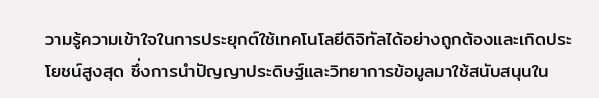วามรู้ความเข้าใจในการประยุกต์ใช้เทคโนโลยีดิจิทัลได้อย่างถูกต้องและเกิดประโยชน์สูงสุด ซึ่งการนำปัญญาประดิษฐ์และวิทยาการข้อมูลมาใช้สนับสนุนใน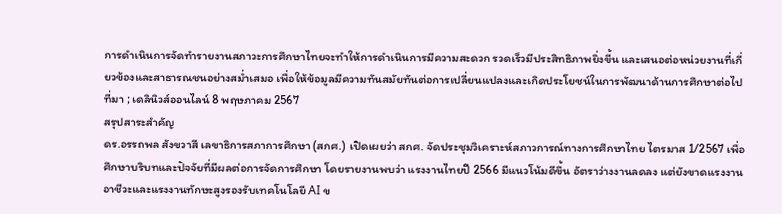การดำเนินการจัดทำรายงานสภาวะการศึกษาไทยจะทำให้การดำเนินการมีความสะดวก รวดเร็วมีประสิทธิภาพยิ่งขี้น และเสนอต่อหน่วยงานที่เกี่ยวข้องและสาธารณชนอย่างสม่ำเสมอ เพื่อให้ข้อมูลมีความทันสมัยทันต่อการเปลี่ยนแปลงและเกิดประโยชน์ในการพัฒนาด้านการศึกษาต่อไป
ที่มา ; เดลินิวส์ออนไลน์ 8 พฤษภาคม 2567
สรุปสาระสำคัญ
ดร.อรรถพล สังขวาสี เลขาธิการสภาการศึกษา (สกศ.) เปิดเผยว่า สกศ. จัดประชุมวิเคราะห์สภาวการณ์ทางการศึกษาไทย ไตรมาส 1/2567 เพื่อศึกษาบริบทและปัจจัยที่มีผลต่อการจัดการศึกษา โดยรายงานพบว่า แรงงานไทยปี 2566 มีแนวโน้มดีขึ้น อัตราว่างงานลดลง แต่ยังขาดแรงงานอาชีวะและแรงงานทักษะสูงรองรับเทคโนโลยี AI ข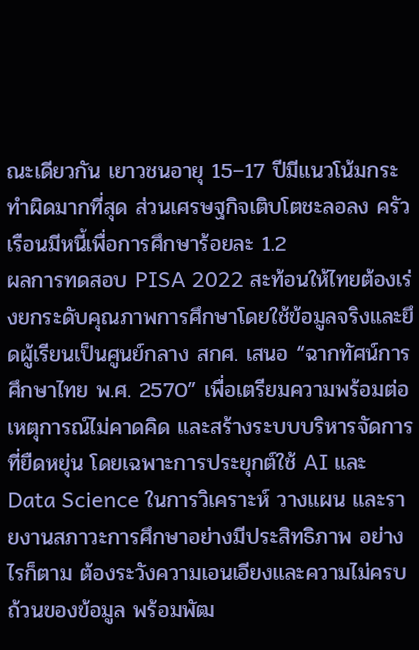ณะเดียวกัน เยาวชนอายุ 15–17 ปีมีแนวโน้มกระทำผิดมากที่สุด ส่วนเศรษฐกิจเติบโตชะลอลง ครัวเรือนมีหนี้เพื่อการศึกษาร้อยละ 1.2
ผลการทดสอบ PISA 2022 สะท้อนให้ไทยต้องเร่งยกระดับคุณภาพการศึกษาโดยใช้ข้อมูลจริงและยึดผู้เรียนเป็นศูนย์กลาง สกศ. เสนอ “ฉากทัศน์การศึกษาไทย พ.ศ. 2570” เพื่อเตรียมความพร้อมต่อเหตุการณ์ไม่คาดคิด และสร้างระบบบริหารจัดการที่ยืดหยุ่น โดยเฉพาะการประยุกต์ใช้ AI และ Data Science ในการวิเคราะห์ วางแผน และรายงานสภาวะการศึกษาอย่างมีประสิทธิภาพ อย่างไรก็ตาม ต้องระวังความเอนเอียงและความไม่ครบถ้วนของข้อมูล พร้อมพัฒ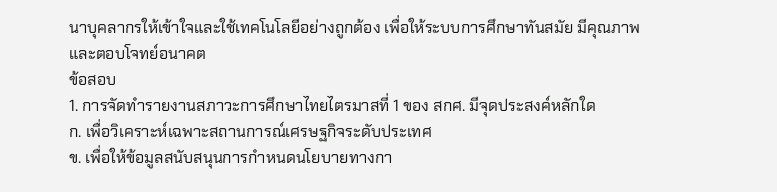นาบุคลากรให้เข้าใจและใช้เทคโนโลยีอย่างถูกต้อง เพื่อให้ระบบการศึกษาทันสมัย มีคุณภาพ และตอบโจทย์อนาคต
ข้อสอบ
1. การจัดทำรายงานสภาวะการศึกษาไทยไตรมาสที่ 1 ของ สกศ. มีจุดประสงค์หลักใด
ก. เพื่อวิเคราะห์เฉพาะสถานการณ์เศรษฐกิจระดับประเทศ
ข. เพื่อให้ข้อมูลสนับสนุนการกำหนดนโยบายทางกา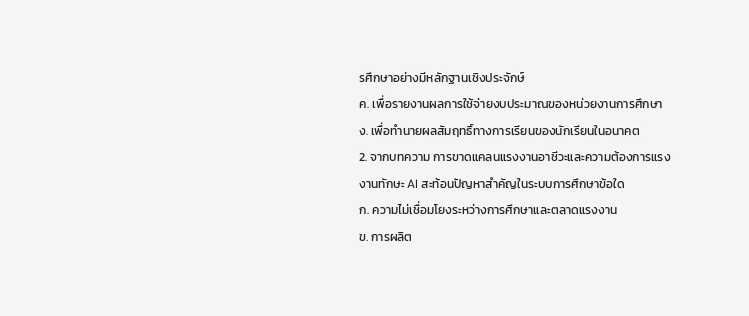รศึกษาอย่างมีหลักฐานเชิงประจักษ์
ค. เพื่อรายงานผลการใช้จ่ายงบประมาณของหน่วยงานการศึกษา
ง. เพื่อทำนายผลสัมฤทธิ์ทางการเรียนของนักเรียนในอนาคต
2. จากบทความ การขาดแคลนแรงงานอาชีวะและความต้องการแรงงานทักษะ AI สะท้อนปัญหาสำคัญในระบบการศึกษาข้อใด
ก. ความไม่เชื่อมโยงระหว่างการศึกษาและตลาดแรงงาน
ข. การผลิต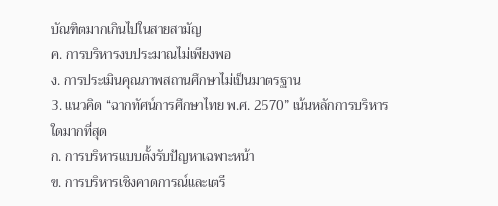บัณฑิตมากเกินไปในสายสามัญ
ค. การบริหารงบประมาณไม่เพียงพอ
ง. การประเมินคุณภาพสถานศึกษาไม่เป็นมาตรฐาน
3. แนวคิด “ฉากทัศน์การศึกษาไทย พ.ศ. 2570” เน้นหลักการบริหารใดมากที่สุด
ก. การบริหารแบบตั้งรับปัญหาเฉพาะหน้า
ข. การบริหารเชิงคาดการณ์และเตรี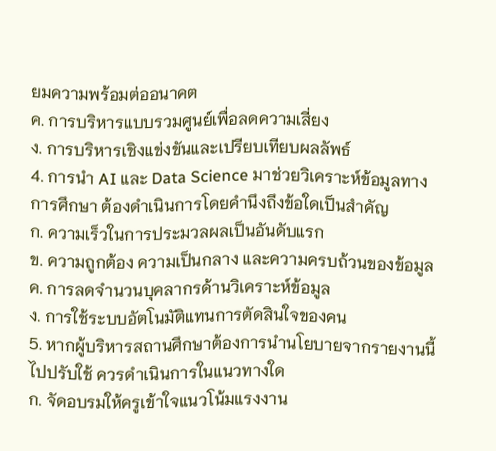ยมความพร้อมต่ออนาคต
ค. การบริหารแบบรวมศูนย์เพื่อลดความเสี่ยง
ง. การบริหารเชิงแข่งขันและเปรียบเทียบผลลัพธ์
4. การนำ AI และ Data Science มาช่วยวิเคราะห์ข้อมูลทางการศึกษา ต้องดำเนินการโดยคำนึงถึงข้อใดเป็นสำคัญ
ก. ความเร็วในการประมวลผลเป็นอันดับแรก
ข. ความถูกต้อง ความเป็นกลาง และความครบถ้วนของข้อมูล
ค. การลดจำนวนบุคลากรด้านวิเคราะห์ข้อมูล
ง. การใช้ระบบอัตโนมัติแทนการตัดสินใจของคน
5. หากผู้บริหารสถานศึกษาต้องการนำนโยบายจากรายงานนี้ไปปรับใช้ ควรดำเนินการในแนวทางใด
ก. จัดอบรมให้ครูเข้าใจแนวโน้มแรงงาน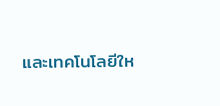และเทคโนโลยีให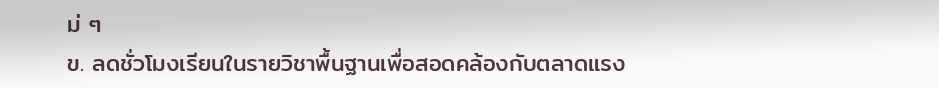ม่ ๆ
ข. ลดชั่วโมงเรียนในรายวิชาพื้นฐานเพื่อสอดคล้องกับตลาดแรง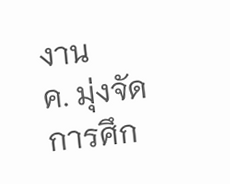งาน
ค. มุ่งจัดการศึก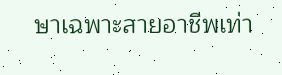ษาเฉพาะสายอาชีพเท่า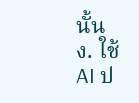นั้น
ง. ใช้ AI ป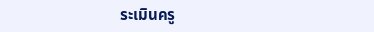ระเมินครู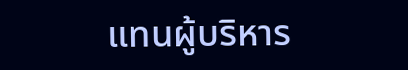แทนผู้บริหาร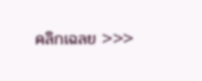คลิกเฉลย >>>